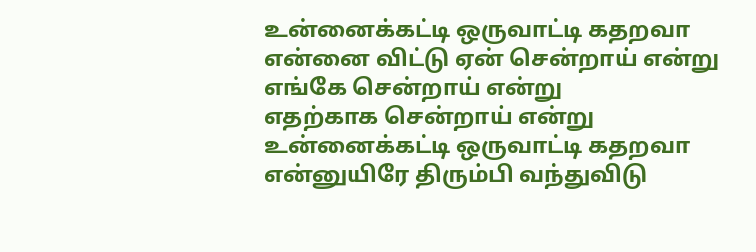உன்னைக்கட்டி ஒருவாட்டி கதறவா
என்னை விட்டு ஏன் சென்றாய் என்று
எங்கே சென்றாய் என்று
எதற்காக சென்றாய் என்று
உன்னைக்கட்டி ஒருவாட்டி கதறவா
என்னுயிரே திரும்பி வந்துவிடு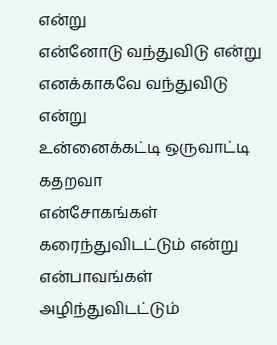என்று
என்னோடு வந்துவிடு என்று
எனக்காகவே வந்துவிடு என்று
உன்னைக்கட்டி ஒருவாட்டி கதறவா
என்சோகங்கள் கரைந்துவிடட்டும் என்று
என்பாவங்கள் அழிந்துவிடட்டும்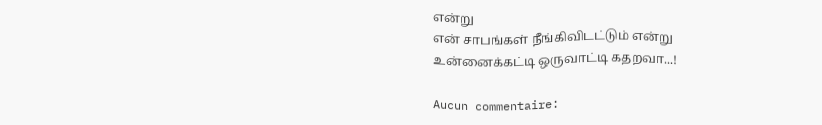என்று
என் சாபங்கள் நீங்கிவிடட்டும் என்று
உன்னைக்கட்டி ஒருவாட்டி கதறவா...!

Aucun commentaire: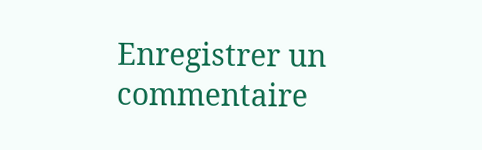Enregistrer un commentaire